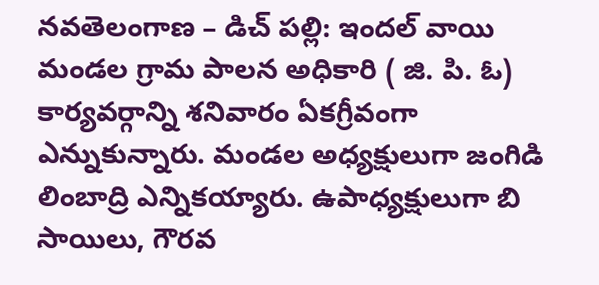నవతెలంగాణ – డిచ్ పల్లి: ఇందల్ వాయి మండల గ్రామ పాలన అధికారి ( జి. పి. ఓ) కార్యవర్గాన్ని శనివారం ఏకగ్రీవంగా ఎన్నుకున్నారు. మండల అధ్యక్షులుగా జంగిడి లింబాద్రి ఎన్నికయ్యారు. ఉపాధ్యక్షులుగా బి సాయిలు, గౌరవ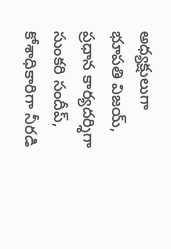అధ్యక్షులుగా భూపతి విజయ్, ప్రధాన కార్యదర్శిగా సుంకరి సందీప్, కోశాధికారిగా నీరడి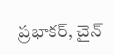ప్రభాకర్, చైన్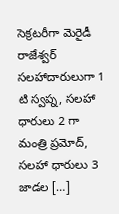సెక్రటరీగా మెరైడీ రాజేశ్వర్ సలహాదారులుగా 1 టి స్వప్న, సలహా ధారులు 2 గా మంత్రి ప్రమోద్, సలహా ధారులు 3 జాడల […]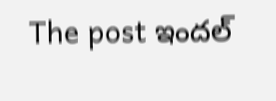The post ఇందల్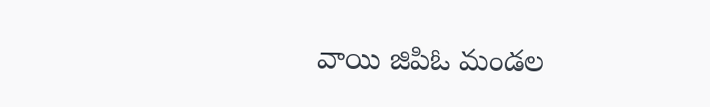వాయి జిపిఓ మండల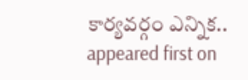కార్యవర్గం ఎన్నిక.. appeared first on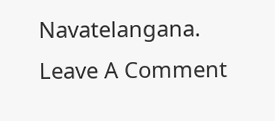Navatelangana.
Leave A Comment